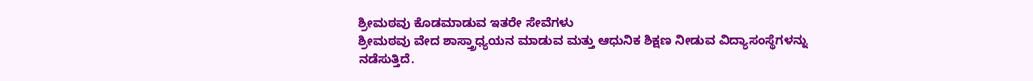ಶ್ರೀಮಠವು ಕೊಡಮಾಡುವ ಇತರೇ ಸೇವೆಗಳು
ಶ್ರೀಮಠವು ವೇದ ಶಾಸ್ತ್ರಾಧ್ಯಯನ ಮಾಡುವ ಮತ್ತು ಆಧುನಿಕ ಶಿಕ್ಷಣ ನೀಡುವ ವಿದ್ಯಾಸಂಸ್ಥೆಗಳನ್ನು ನಡೆಸುತ್ತಿದೆ.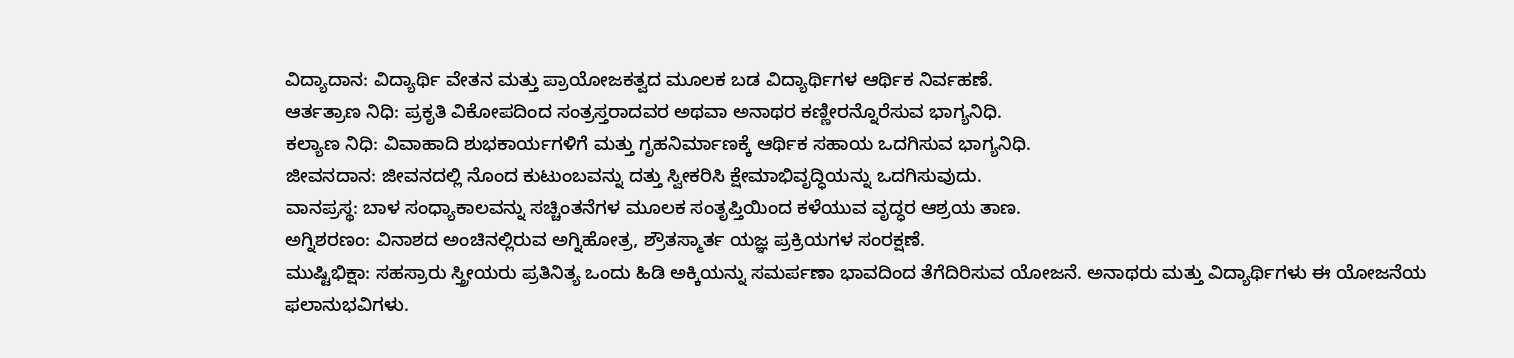ವಿದ್ಯಾದಾನ: ವಿದ್ಯಾರ್ಥಿ ವೇತನ ಮತ್ತು ಪ್ರಾಯೋಜಕತ್ವದ ಮೂಲಕ ಬಡ ವಿದ್ಯಾರ್ಥಿಗಳ ಆರ್ಥಿಕ ನಿರ್ವಹಣೆ.
ಆರ್ತತ್ರಾಣ ನಿಧಿ: ಪ್ರಕೃತಿ ವಿಕೋಪದಿಂದ ಸಂತ್ರಸ್ತರಾದವರ ಅಥವಾ ಅನಾಥರ ಕಣ್ಣೀರನ್ನೊರೆಸುವ ಭಾಗ್ಯನಿಧಿ.
ಕಲ್ಯಾಣ ನಿಧಿ: ವಿವಾಹಾದಿ ಶುಭಕಾರ್ಯಗಳಿಗೆ ಮತ್ತು ಗೃಹನಿರ್ಮಾಣಕ್ಕೆ ಆರ್ಥಿಕ ಸಹಾಯ ಒದಗಿಸುವ ಭಾಗ್ಯನಿಧಿ.
ಜೀವನದಾನ: ಜೀವನದಲ್ಲಿ ನೊಂದ ಕುಟುಂಬವನ್ನು ದತ್ತು ಸ್ವೀಕರಿಸಿ ಕ್ಷೇಮಾಭಿವೃದ್ಧಿಯನ್ನು ಒದಗಿಸುವುದು.
ವಾನಪ್ರಸ್ಥ: ಬಾಳ ಸಂಧ್ಯಾಕಾಲವನ್ನು ಸಚ್ಚಿಂತನೆಗಳ ಮೂಲಕ ಸಂತೃಪ್ತಿಯಿಂದ ಕಳೆಯುವ ವೃದ್ಧರ ಆಶ್ರಯ ತಾಣ.
ಅಗ್ನಿಶರಣಂ: ವಿನಾಶದ ಅಂಚಿನಲ್ಲಿರುವ ಅಗ್ನಿಹೋತ್ರ, ಶ್ರೌತಸ್ಮಾರ್ತ ಯಜ್ಞ ಪ್ರಕ್ರಿಯಗಳ ಸಂರಕ್ಷಣೆ.
ಮುಷ್ಟಿಭಿಕ್ಷಾ: ಸಹಸ್ರಾರು ಸ್ತ್ರೀಯರು ಪ್ರತಿನಿತ್ಯ ಒಂದು ಹಿಡಿ ಅಕ್ಕಿಯನ್ನು ಸಮರ್ಪಣಾ ಭಾವದಿಂದ ತೆಗೆದಿರಿಸುವ ಯೋಜನೆ. ಅನಾಥರು ಮತ್ತು ವಿದ್ಯಾರ್ಥಿಗಳು ಈ ಯೋಜನೆಯ ಫಲಾನುಭವಿಗಳು.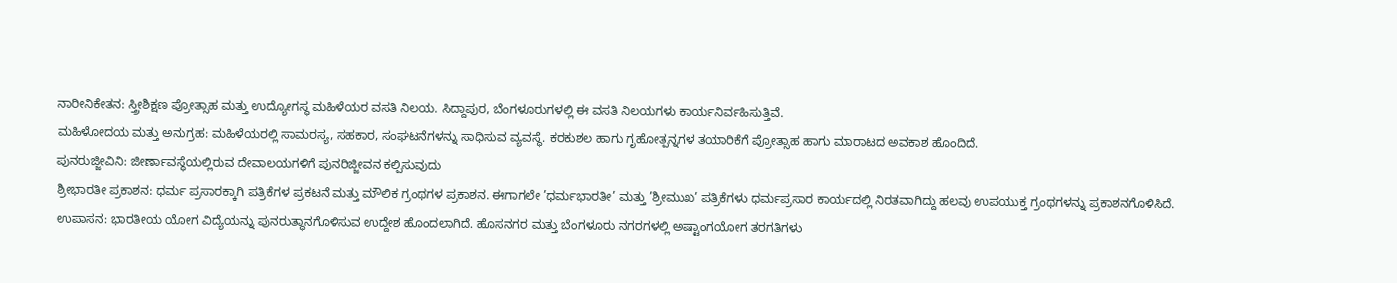ನಾರೀನಿಕೇತನ: ಸ್ತ್ರೀಶಿಕ್ಷಣ ಪ್ರೋತ್ಸಾಹ ಮತ್ತು ಉದ್ಯೋಗಸ್ಥ ಮಹಿಳೆಯರ ವಸತಿ ನಿಲಯ. ಸಿದ್ದಾಪುರ, ಬೆಂಗಳೂರುಗಳಲ್ಲಿ ಈ ವಸತಿ ನಿಲಯಗಳು ಕಾರ್ಯನಿರ್ವಹಿಸುತ್ತಿವೆ.
ಮಹಿಳೋದಯ ಮತ್ತು ಅನುಗ್ರಹ: ಮಹಿಳೆಯರಲ್ಲಿ ಸಾಮರಸ್ಯ, ಸಹಕಾರ, ಸಂಘಟನೆಗಳನ್ನು ಸಾಧಿಸುವ ವ್ಯವಸ್ಥೆ. ಕರಕುಶಲ ಹಾಗು ಗೃಹೋತ್ಪನ್ನಗಳ ತಯಾರಿಕೆಗೆ ಪ್ರೋತ್ಸಾಹ ಹಾಗು ಮಾರಾಟದ ಅವಕಾಶ ಹೊಂದಿದೆ.
ಪುನರುಜ್ಜೀವಿನಿ: ಜೀರ್ಣಾವಸ್ಥೆಯಲ್ಲಿರುವ ದೇವಾಲಯಗಳಿಗೆ ಪುನರಿಜ್ಜೀವನ ಕಲ್ಪಿಸುವುದು
ಶ್ರೀಭಾರತೀ ಪ್ರಕಾಶನ: ಧರ್ಮ ಪ್ರಸಾರಕ್ಕಾಗಿ ಪತ್ರಿಕೆಗಳ ಪ್ರಕಟನೆ ಮತ್ತು ಮೌಲಿಕ ಗ್ರಂಥಗಳ ಪ್ರಕಾಶನ. ಈಗಾಗಲೇ ’ಧರ್ಮಭಾರತೀ’ ಮತ್ತು ’ಶ್ರೀಮುಖ’ ಪತ್ರಿಕೆಗಳು ಧರ್ಮಪ್ರಸಾರ ಕಾರ್ಯದಲ್ಲಿ ನಿರತವಾಗಿದ್ದು ಹಲವು ಉಪಯುಕ್ತ ಗ್ರಂಥಗಳನ್ನು ಪ್ರಕಾಶನಗೊಳಿಸಿದೆ.
ಉಪಾಸನ: ಭಾರತೀಯ ಯೋಗ ವಿದ್ಯೆಯನ್ನು ಪುನರುತ್ಥಾನಗೊಳಿಸುವ ಉದ್ದೇಶ ಹೊಂದಲಾಗಿದೆ. ಹೊಸನಗರ ಮತ್ತು ಬೆಂಗಳೂರು ನಗರಗಳಲ್ಲಿ ಅಷ್ಟಾಂಗಯೋಗ ತರಗತಿಗಳು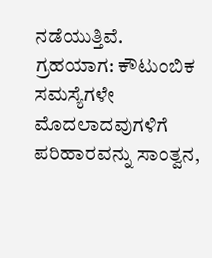ನಡೆಯುತ್ತಿವೆ.
ಗ್ರಹಯಾಗ: ಕೌಟುಂಬಿಕ ಸಮಸ್ಯೆಗಳೇ ಮೊದಲಾದವುಗಳಿಗೆ ಪರಿಹಾರವನ್ನು ಸಾಂತ್ವನ,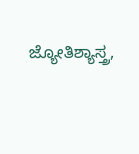ಜ್ಯೋತಿಶ್ಯಾಸ್ತ್ರ,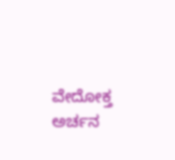ವೇದೋಕ್ತ ಅರ್ಚನ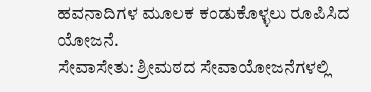ಹವನಾದಿಗಳ ಮೂಲಕ ಕಂಡುಕೊಳ್ಳಲು ರೂಪಿಸಿದ ಯೋಜನೆ.
ಸೇವಾಸೇತು: ಶ್ರೀಮಠದ ಸೇವಾಯೋಜನೆಗಳಲ್ಲಿ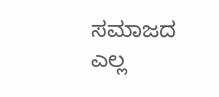ಸಮಾಜದ ಎಲ್ಲ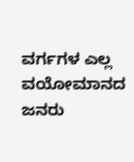ವರ್ಗಗಳ ಎಲ್ಲ ವಯೋಮಾನದ ಜನರು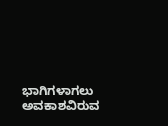ಭಾಗಿಗಳಾಗಲು ಅವಕಾಶವಿರುವ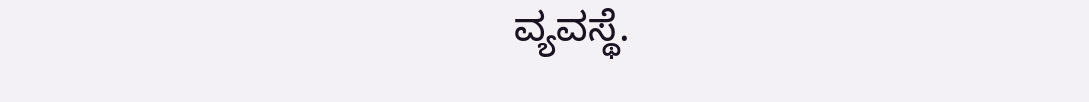ವ್ಯವಸ್ಥೆ.